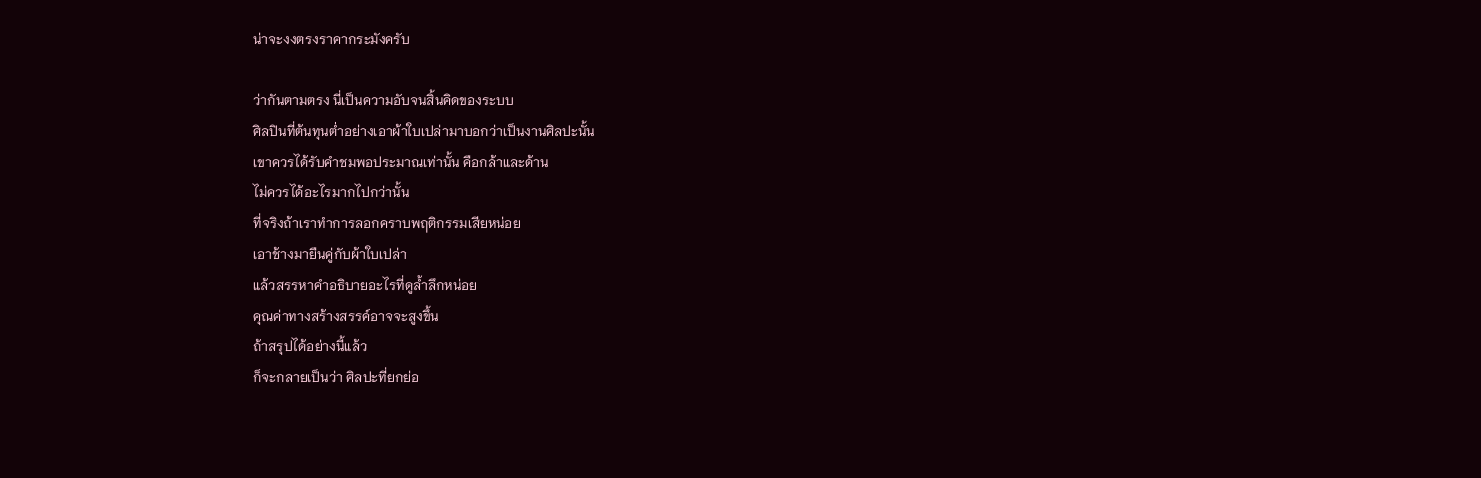น่าจะงงตรงราคากระมังครับ

ว่ากันตามตรง นี่เป็นความอับจนสิ้นคิดของระบบ
ศิลปินที่ต้นทุนต่ำอย่างเอาผ้าใบเปล่ามาบอกว่าเป็นงานศิลปะนั้น
เขาควรได้รับคำชมพอประมาณเท่านั้น คือกล้าและด้าน
ไม่ควรได้อะไรมากไปกว่านั้น
ที่จริงถ้าเราทำการลอกคราบพฤติกรรมเสียหน่อย
เอาช้างมายืนคู่กับผ้าใบเปล่า
แล้วสรรหาคำอธิบายอะไรที่ดูล้ำลึกหน่อย
คุณค่าทางสร้างสรรค์อาจจะสูงขึ้น
ถ้าสรุปได้อย่างนี้แล้ว
ก็จะกลายเป็นว่า ศิลปะที่ยกย่อ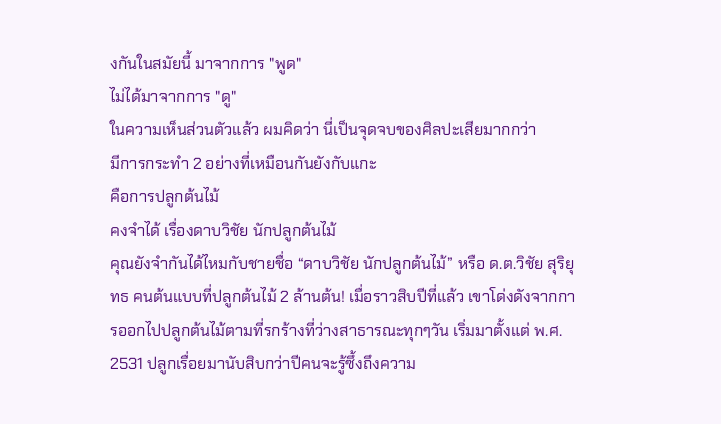งกันในสมัยนี้ มาจากการ "พูด"
ไม่ได้มาจากการ "ดู"
ในความเห็นส่วนตัวแล้ว ผมคิดว่า นี่เป็นจุดจบของศิลปะเสียมากกว่า
มีการกระทำ 2 อย่างที่เหมือนกันยังกับแกะ
คือการปลูกต้นไม้
คงจำได้ เรื่องดาบวิชัย นักปลูกต้นไม้
คุณยังจำกันได้ไหมกับชายชื่อ “ดาบวิชัย นักปลูกต้นไม้” หรือ ด.ต.วิชัย สุริยุทธ คนต้นแบบที่ปลูกต้นไม้ 2 ล้านต้น! เมื่อราวสิบปีที่แล้ว เขาโด่งดังจากการออกไปปลูกต้นไม้ตามที่รกร้างที่ว่างสาธารณะทุกๆวัน เริ่มมาตั้งแต่ พ.ศ. 2531 ปลูกเรื่อยมานับสิบกว่าปีคนจะรู้ซึ้งถึงความ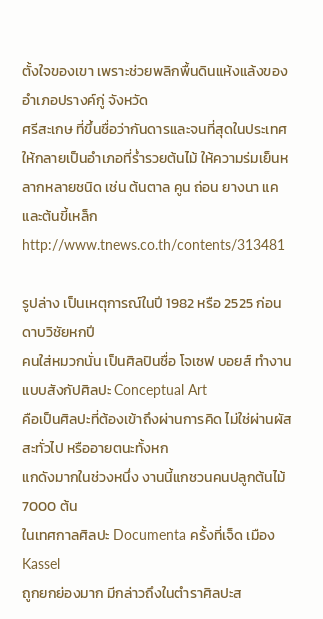ตั้งใจของเขา เพราะช่วยพลิกพื้นดินแห้งแล้งของอำเภอปรางค์กู่ จังหวัด
ศรีสะเกษ ที่ขึ้นชื่อว่ากันดารและจนที่สุดในประเทศให้กลายเป็นอำเภอที่ร่ำรวยต้นไม้ ให้ความร่มเย็นหลากหลายชนิด เช่น ต้นตาล คูน ถ่อน ยางนา แค และต้นขี้เหล็กhttp://www.tnews.co.th/contents/313481

รูปล่าง เป็นเหตุการณ์ในปี 1982 หรือ 2525 ก่อนดาบวิชัยหกปี
คนใส่หมวกนั่น เป็นศิลปินชื่อ โจเซฟ บอยส์ ทำงานแบบสังกัปศิลปะ Conceptual Art
คือเป็นศิลปะที่ต้องเข้าถึงผ่านการคิด ไม่ใช่ผ่านผัสสะทั่วไป หรืออายตนะทั้งหก
แกดังมากในช่วงหนึ่ง งานนี้แกชวนคนปลูกต้นไม้ 7000 ต้น
ในเทศกาลศิลปะ Documenta ครั้งที่เจ็ด เมือง Kassel
ถูกยกย่องมาก มีกล่าวถึงในตำราศิลปะส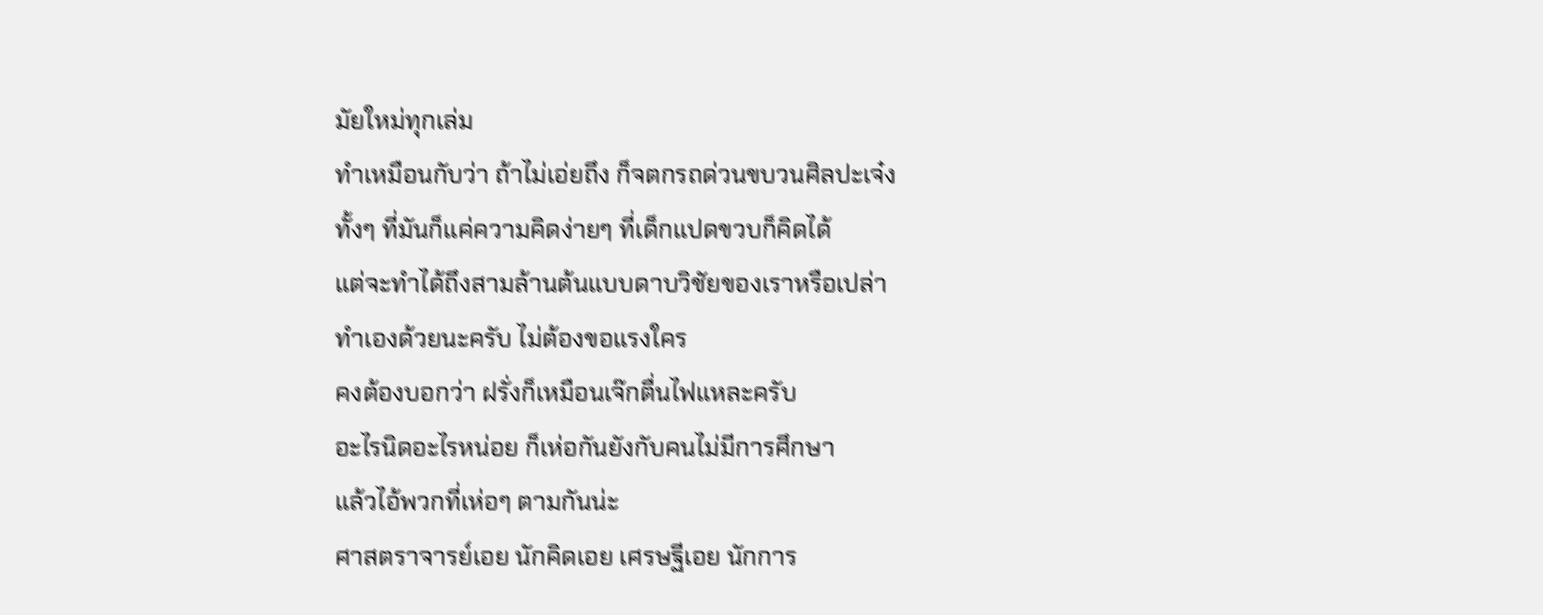มัยใหม่ทุกเล่ม
ทำเหมือนกับว่า ถ้าไม่เอ่ยถึง ก็จตกรถด่วนขบวนศิลปะเจ๋ง
ทั้งๆ ที่มันก็แค่ความคิดง่ายๆ ที่เด็กแปดขวบก็คิดได้
แต่จะทำได้ถึงสามล้านต้นแบบดาบวิชัยของเราหรือเปล่า
ทำเองด้วยนะครับ ไม่ต้องขอแรงใคร
คงต้องบอกว่า ฝรั่งก็เหมือนเจ๊กตื่นไฟแหละครับ
อะไรนิดอะไรหน่อย ก็เห่อกันยังกับคนไม่มีการศึกษา
แล้วไอ้พวกที่เห่อๆ ตามกันน่ะ
ศาสตราจารย์เอย นักคิดเอย เศรษฐีเอย นักการ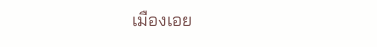เมืองเอย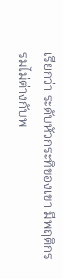เรียกว่า ระดับหัวกระทิของเขา มีพฤติกรรมไม่ต่างกับพ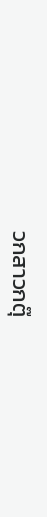วกสาวกตุ๊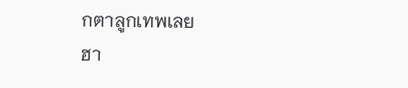กตาลูกเทพเลย
ฮา